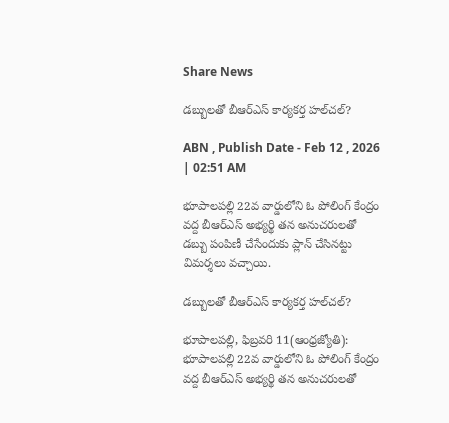Share News

డబ్బులతో బీఆర్‌ఎస్‌ కార్యకర్త హల్‌చల్‌?

ABN , Publish Date - Feb 12 , 2026 | 02:51 AM

భూపాలపల్లి 22వ వార్డులోని ఓ పోలింగ్‌ కేంద్రం వద్ద బీఆర్‌ఎస్‌ అభ్యర్థి తన అనుచరులతో డబ్బు పంపిణీ చేసేందుకు ప్లాన్‌ చేసినట్టు విమర్శలు వచ్చాయి.

డబ్బులతో బీఆర్‌ఎస్‌ కార్యకర్త హల్‌చల్‌?

భూపాలపల్లి, ఫిబ్రవరి 11(ఆంధ్రజ్యోతి): భూపాలపల్లి 22వ వార్డులోని ఓ పోలింగ్‌ కేంద్రం వద్ద బీఆర్‌ఎస్‌ అభ్యర్థి తన అనుచరులతో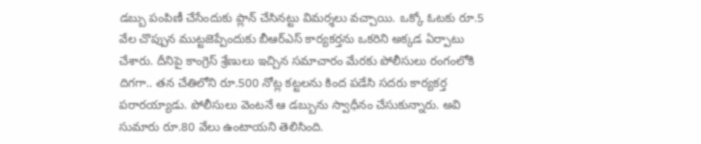డబ్బు పంపిణీ చేసేందుకు ప్లాన్‌ చేసినట్టు విమర్శలు వచ్చాయి. ఒక్కో ఓటకు రూ.5 వేల చొప్పున ముట్టజెప్పేందుకు బీఆర్‌ఎస్‌ కార్యకర్తను ఒకరిని అక్కడ ఏర్పాటు చేశారు. దీనిపై కాంగ్రెస్‌ శ్రేణులు ఇచ్చిన సమాచారం మేరకు పోలీసులు రంగంలోకి దిగగా.. తన చేతిలోని రూ.500 నోట్ల కట్టలను కింద పడేసి సదరు కార్యకర్త పరారయ్యాడు. పోలీసులు వెంటనే ఆ డబ్బును స్వాధీనం చేసుకున్నారు. అవి సుమారు రూ.80 వేలు ఉంటాయని తెలిసింది.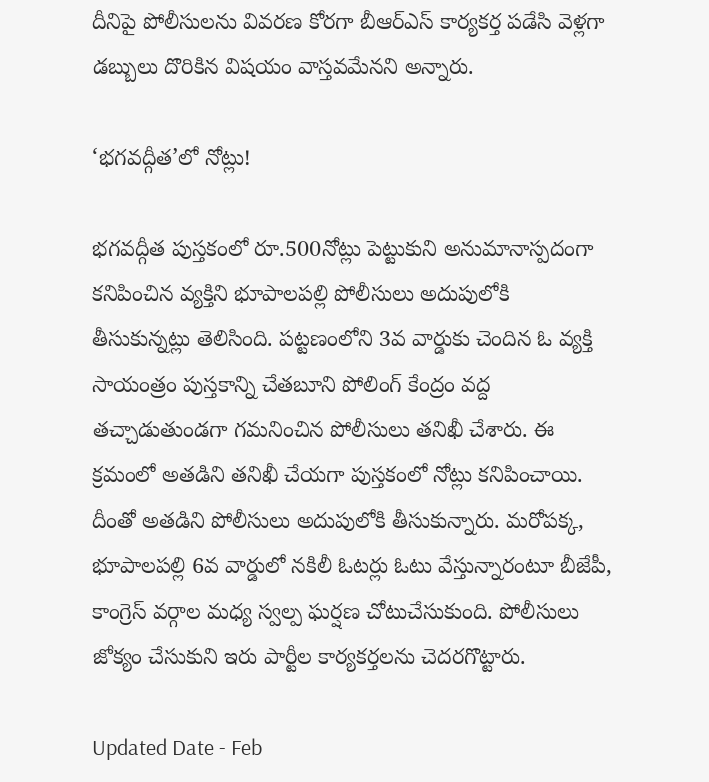దీనిపై పోలీసులను వివరణ కోరగా బీఆర్‌ఎస్‌ కార్యకర్త పడేసి వెళ్లగా డబ్బులు దొరికిన విషయం వాస్తవమేనని అన్నారు.

‘భగవద్గీత’లో నోట్లు!

భగవద్గీత పుస్తకంలో రూ.500నోట్లు పెట్టుకుని అనుమానాస్పదంగా కనిపించిన వ్యక్తిని భూపాలపల్లి పోలీసులు అదుపులోకి తీసుకున్నట్లు తెలిసింది. పట్టణంలోని 3వ వార్డుకు చెందిన ఓ వ్యక్తి సాయంత్రం పుస్తకాన్ని చేతబూని పోలింగ్‌ కేంద్రం వద్ద తచ్చాడుతుండగా గమనించిన పోలీసులు తనిఖీ చేశారు. ఈ క్రమంలో అతడిని తనిఖీ చేయగా పుస్తకంలో నోట్లు కనిపించాయి. దీంతో అతడిని పోలీసులు అదుపులోకి తీసుకున్నారు. మరోపక్క, భూపాలపల్లి 6వ వార్డులో నకిలీ ఓటర్లు ఓటు వేస్తున్నారంటూ బీజేపీ, కాంగ్రెస్‌ వర్గాల మధ్య స్వల్ప ఘర్షణ చోటుచేసుకుంది. పోలీసులు జోక్యం చేసుకుని ఇరు పార్టీల కార్యకర్తలను చెదరగొట్టారు.

Updated Date - Feb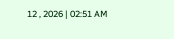12 , 2026 | 02:51 AM